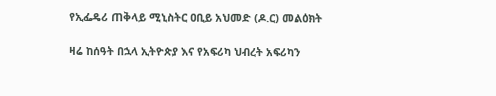የኢፌዴሪ ጠቅላይ ሚኒስትር ዐቢይ አህመድ (ዶ.ር) መልዕክት

ዛሬ ከሰዓት በኋላ ኢትዮጵያ እና የአፍሪካ ህብረት አፍሪካን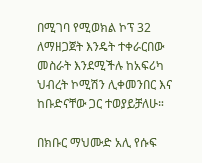በሚገባ የሚወክል ኮፕ 32 ለማዘጋጀት እንዴት ተቀራርበው መስራት እንደሚችሉ ከአፍሪካ ህብረት ኮሚሽን ሊቀመንበር እና ከቡድናቸው ጋር ተወያይቻለሁ።

በክቡር ማህሙድ አሊ የሱፍ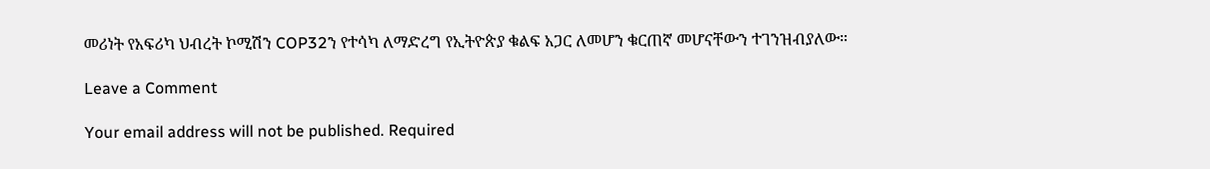መሪነት የአፍሪካ ህብረት ኮሚሽን COP32ን የተሳካ ለማድረግ የኢትዮጵያ ቁልፍ አጋር ለመሆን ቁርጠኛ መሆናቸውን ተገንዝብያለው።

Leave a Comment

Your email address will not be published. Required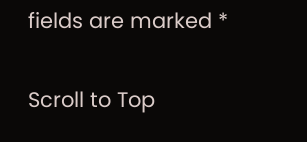fields are marked *

Scroll to Top